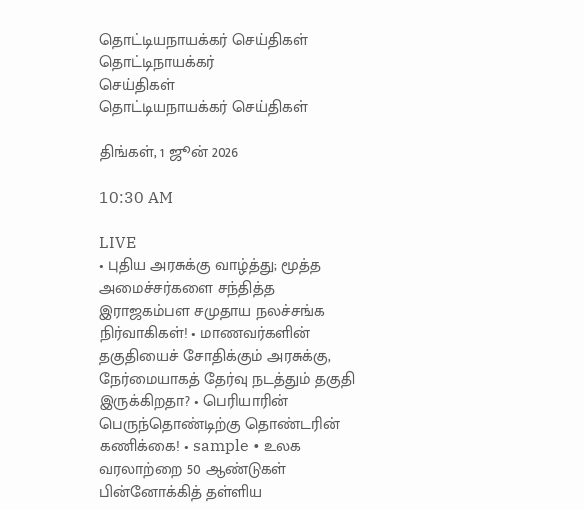தொட்டியநாயக்கர் செய்திகள்
தொட்டிநாயக்கர்
செய்திகள்
தொட்டியநாயக்கர் செய்திகள்

திங்கள், 1 ஜூன் 2026

10:30 AM

LIVE
• புதிய அரசுக்கு வாழ்த்து; மூத்த அமைச்சர்களை சந்தித்த இராஜகம்பள சமுதாய நலச்சங்க நிர்வாகிகள்! • மாணவர்களின் தகுதியைச் சோதிக்கும் அரசுக்கு, நேர்மையாகத் தேர்வு நடத்தும் தகுதி இருக்கிறதா? • பெரியாரின் பெருந்தொண்டிற்கு தொண்டரின் கணிக்கை! • sample • உலக வரலாற்றை 50 ஆண்டுகள் பின்னோக்கித் தள்ளிய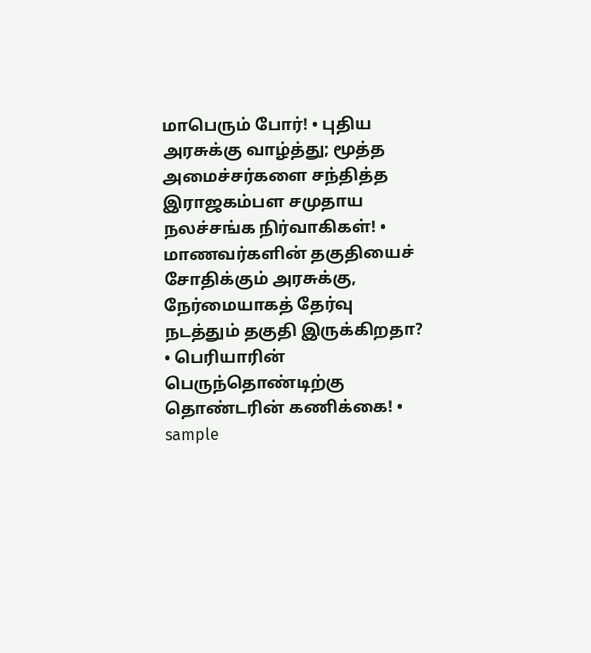மாபெரும் போர்! • புதிய அரசுக்கு வாழ்த்து; மூத்த அமைச்சர்களை சந்தித்த இராஜகம்பள சமுதாய நலச்சங்க நிர்வாகிகள்! • மாணவர்களின் தகுதியைச் சோதிக்கும் அரசுக்கு, நேர்மையாகத் தேர்வு நடத்தும் தகுதி இருக்கிறதா? • பெரியாரின் பெருந்தொண்டிற்கு தொண்டரின் கணிக்கை! • sample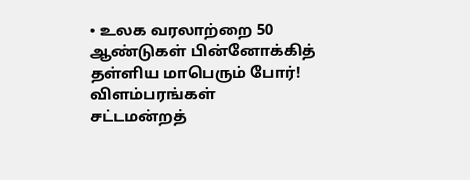• உலக வரலாற்றை 50 ஆண்டுகள் பின்னோக்கித் தள்ளிய மாபெரும் போர்!
விளம்பரங்கள்
சட்டமன்றத்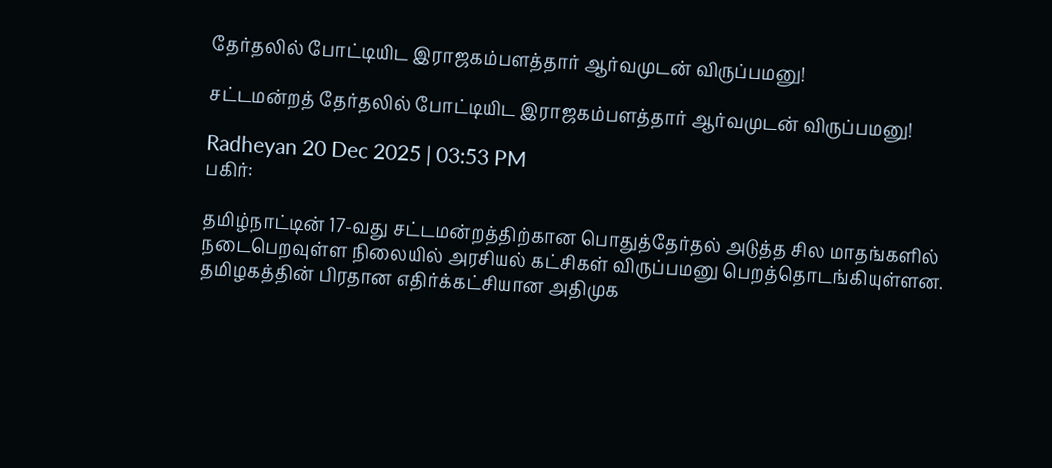தேர்தலில் போட்டியிட இராஜகம்பளத்தார் ஆர்வமுடன் விருப்பமனு!

சட்டமன்றத் தேர்தலில் போட்டியிட இராஜகம்பளத்தார் ஆர்வமுடன் விருப்பமனு!

Radheyan 20 Dec 2025 | 03:53 PM
பகிர்:

தமிழ்நாட்டின் 17-வது சட்டமன்றத்திற்கான பொதுத்தேர்தல் அடுத்த சில மாதங்களில் நடைபெறவுள்ள நிலையில் அரசியல் கட்சிகள் விருப்பமனு பெறத்தொடங்கியுள்ளன. தமிழகத்தின் பிரதான எதிர்க்கட்சியான அதிமுக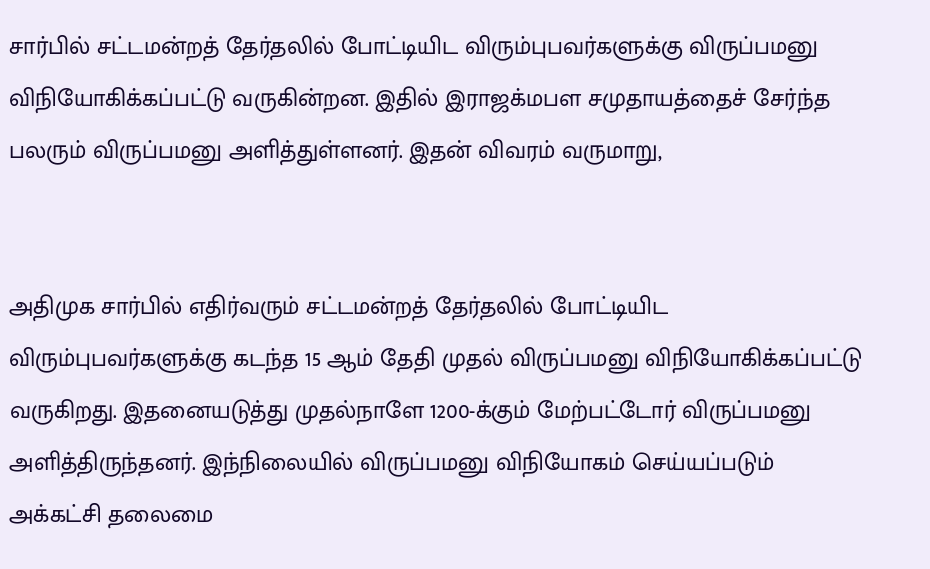சார்பில் சட்டமன்றத் தேர்தலில் போட்டியிட விரும்புபவர்களுக்கு விருப்பமனு விநியோகிக்கப்பட்டு வருகின்றன. இதில் இராஜக்மபள சமுதாயத்தைச் சேர்ந்த பலரும் விருப்பமனு அளித்துள்ளனர். இதன் விவரம் வருமாறு,


அதிமுக சார்பில் எதிர்வரும் சட்டமன்றத் தேர்தலில் போட்டியிட விரும்புபவர்களுக்கு கடந்த 15 ஆம் தேதி முதல் விருப்பமனு விநியோகிக்கப்பட்டு வருகிறது. இதனையடுத்து முதல்நாளே 1200-க்கும் மேற்பட்டோர் விருப்பமனு அளித்திருந்தனர். இந்நிலையில் விருப்பமனு விநியோகம் செய்யப்படும் அக்கட்சி தலைமை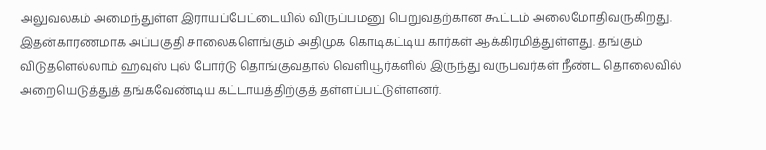அலுவலகம் அமைந்துள்ள இராயப்பேட்டையில் விருப்பமனு பெறுவதற்கான கூட்டம் அலைமோதிவருகிறது. இதன்காரணமாக அப்பகுதி சாலைகளெங்கும் அதிமுக கொடிகட்டிய கார்கள் ஆக்கிரமித்துள்ளது. தங்கும் விடுதளெல்லாம் ஹவுஸ் புல் போர்டு தொங்குவதால் வெளியூர்களில் இருந்து வருபவர்கள் நீண்ட தொலைவில் அறையெடுத்துத் தங்கவேண்டிய கட்டாயத்திற்குத் தள்ளப்பட்டுள்ளனர்.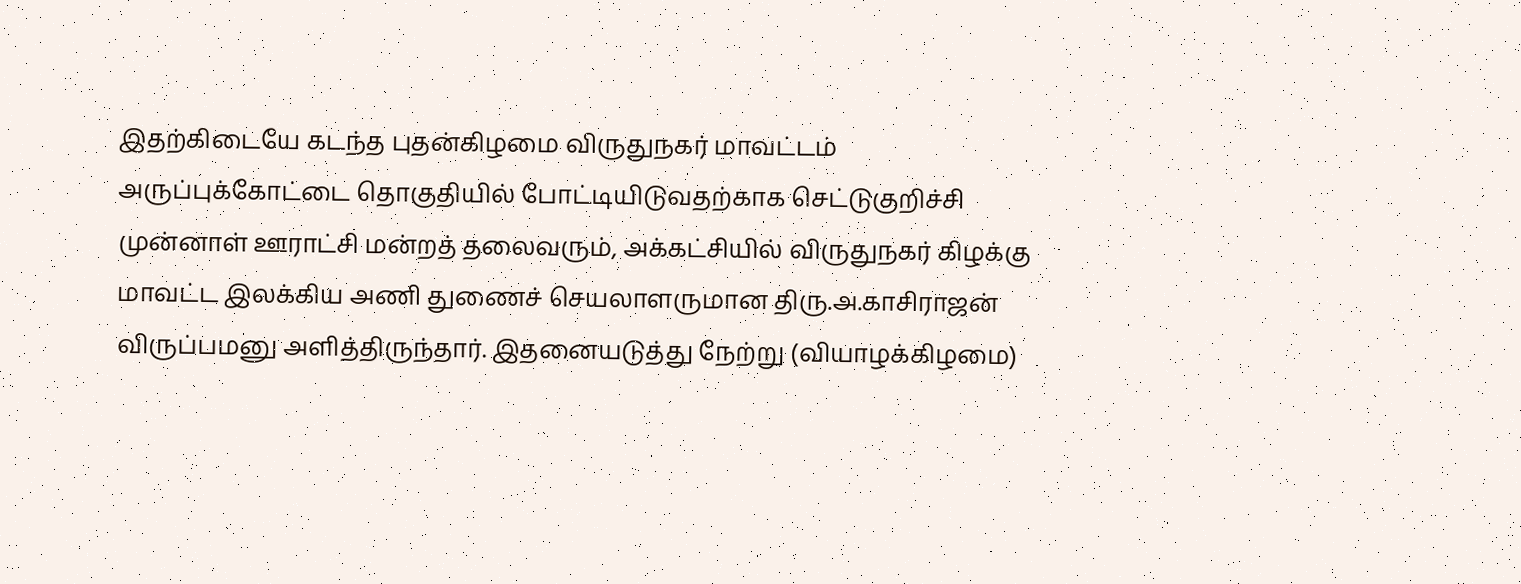இதற்கிடையே கடந்த புதன்கிழமை விருதுநகர் மாவட்டம் அருப்புக்கோட்டை தொகுதியில் போட்டியிடுவதற்காக செட்டுகுறிச்சி முன்னாள் ஊராட்சி மன்றத் தலைவரும், அக்கட்சியில் விருதுநகர் கிழக்கு மாவட்ட இலக்கிய அணி துணைச் செயலாளருமான திரு.அ.காசிராஜன் விருப்பமனு அளித்திருந்தார். இதனையடுத்து நேற்று (வியாழக்கிழமை)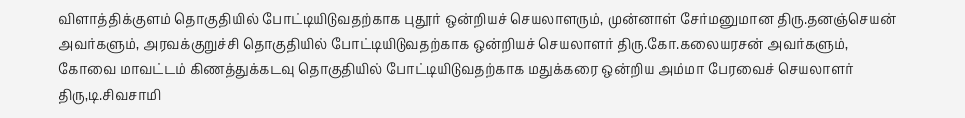விளாத்திக்குளம் தொகுதியில் போட்டியிடுவதற்காக புதூர் ஒன்றியச் செயலாளரும், முன்னாள் சேர்மனுமான திரு.தனஞ்செயன் அவர்களும், அரவக்குறுச்சி தொகுதியில் போட்டியிடுவதற்காக ஒன்றியச் செயலாளர் திரு.கோ.கலையரசன் அவர்களும், கோவை மாவட்டம் கிணத்துக்கடவு தொகுதியில் போட்டியிடுவதற்காக மதுக்கரை ஒன்றிய அம்மா பேரவைச் செயலாளர் திரு,டி.சிவசாமி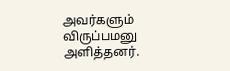அவர்களும் விருப்பமனு அளித்தனர்.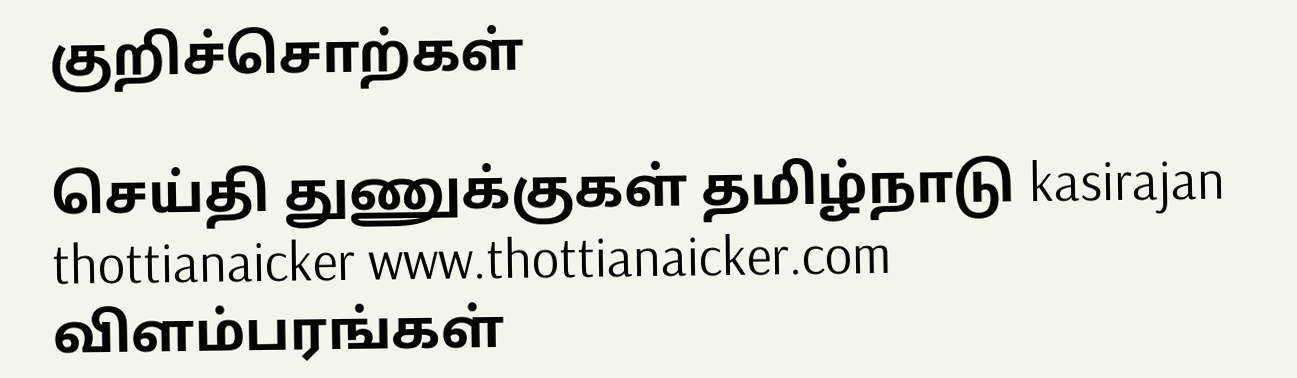குறிச்சொற்கள்

செய்தி துணுக்குகள் தமிழ்நாடு kasirajan thottianaicker www.thottianaicker.com
விளம்பரங்கள்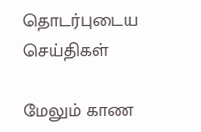தொடர்புடைய செய்திகள்

மேலும் காண